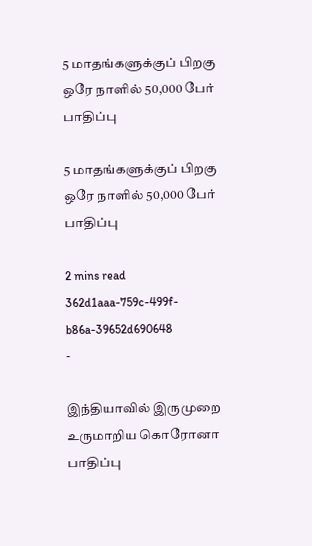5 மாதங்களுக்குப் பிறகு ஒரே நாளில் 50,000 பேர் பாதிப்பு

5 மாதங்களுக்குப் பிறகு ஒரே நாளில் 50,000 பேர் பாதிப்பு

2 mins read
362d1aaa-759c-499f-b86a-39652d690648
-

இந்தியாவில் இருமுறை உருமாறிய கொரோனா பாதிப்பு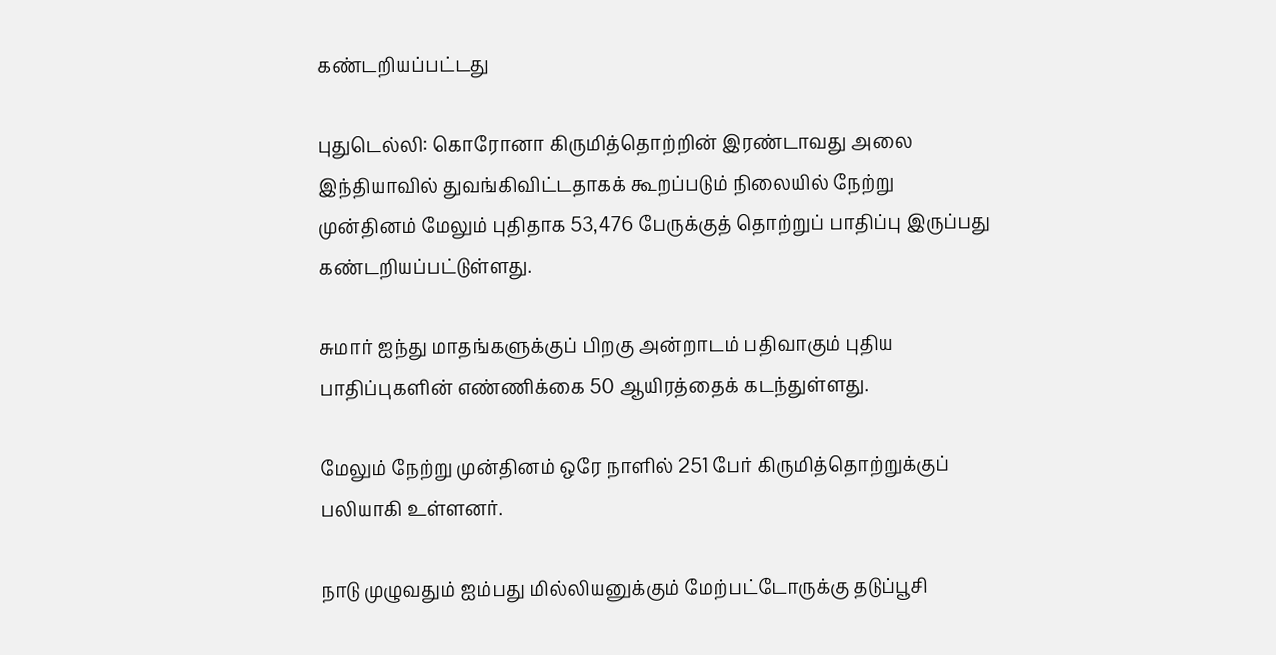கண்டறியப்பட்டது

புதுடெல்லி: கொரோனா கிருமித்தொற்றின் இரண்டாவது அலை இந்தியாவில் துவங்கிவிட்டதாகக் கூறப்படும் நிலையில் நேற்று முன்தினம் மேலும் புதிதாக 53,476 பேருக்குத் தொற்றுப் பாதிப்பு இருப்பது கண்டறியப்பட்டுள்ளது.

சுமார் ஐந்து மாதங்களுக்குப் பிறகு அன்றாடம் பதிவாகும் புதிய பாதிப்புகளின் எண்ணிக்கை 50 ஆயிரத்தைக் கடந்துள்ளது.

மேலும் நேற்று முன்தினம் ஒரே நாளில் 251 பேர் கிருமித்தொற்றுக்குப் பலியாகி உள்ளனர்.

நாடு முழுவதும் ஐம்பது மில்லியனுக்கும் மேற்பட்டோருக்கு தடுப்பூசி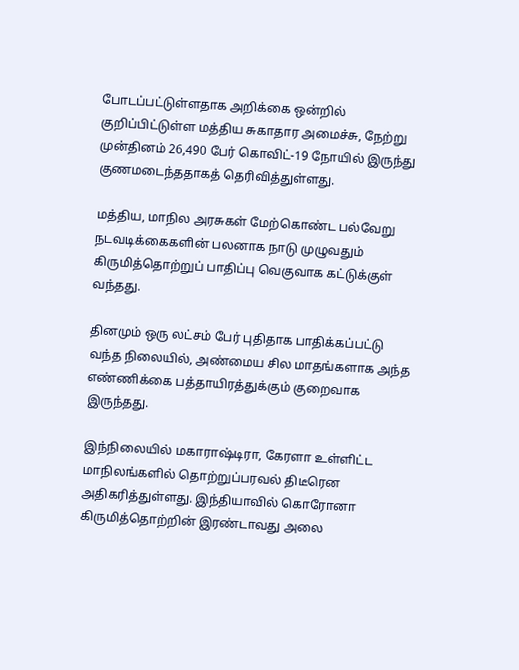போடப்பட்டுள்ளதாக அறிக்கை ஒன்றில் குறிப்பிட்டுள்ள மத்திய சுகாதார அமைச்சு, நேற்று முன்தினம் 26,490 பேர் கொவிட்-19 நோயில் இருந்து குணமடைந்ததாகத் தெரிவித்துள்ளது.

மத்திய, மாநில அரசுகள் மேற்கொண்ட பல்வேறு நடவடிக்கைகளின் பலனாக நாடு முழுவதும் கிருமித்தொற்றுப் பாதிப்பு வெகுவாக கட்டுக்குள் வந்தது.

தினமும் ஒரு லட்சம் பேர் புதிதாக பாதிக்கப்பட்டு வந்த நிலையில், அண்மைய சில மாதங்களாக அந்த எண்ணிக்கை பத்தாயிரத்துக்கும் குறைவாக இருந்தது.

இந்நிலையில் மகாராஷ்டிரா, கேரளா உள்ளிட்ட மாநிலங்களில் தொற்றுப்பரவல் திடீரென அதிகரித்துள்ளது. இந்தியாவில் கொரோனா கிருமித்தொற்றின் இரண்டாவது அலை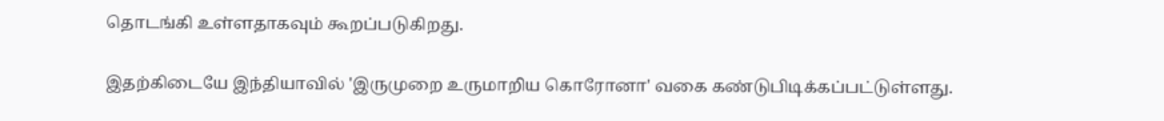தொடங்கி உள்ளதாகவும் கூறப்படுகிறது.

இதற்கிடையே இந்தியாவில் 'இருமுறை உருமாறிய கொரோனா' வகை கண்டுபிடிக்கப்பட்டுள்ளது.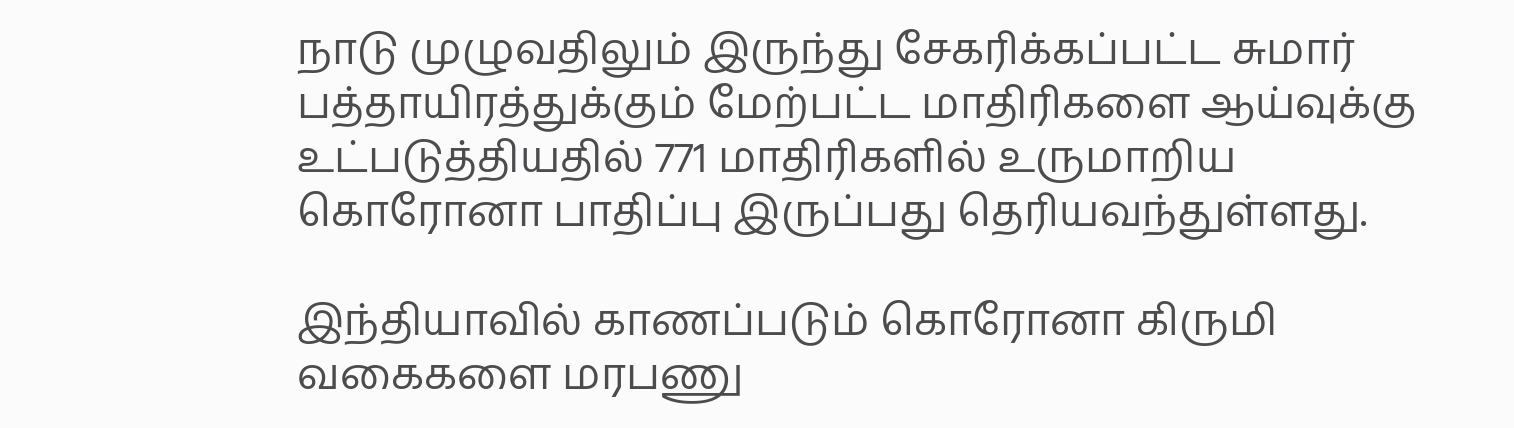நாடு முழுவதிலும் இருந்து சேகரிக்கப்பட்ட சுமார் பத்தாயிரத்துக்கும் மேற்பட்ட மாதிரிகளை ஆய்வுக்கு உட்படுத்தியதில் 771 மாதிரிகளில் உருமாறிய கொரோனா பாதிப்பு இருப்பது தெரியவந்துள்ளது.

இந்தியாவில் காணப்படும் கொரோனா கிருமி வகைகளை மரபணு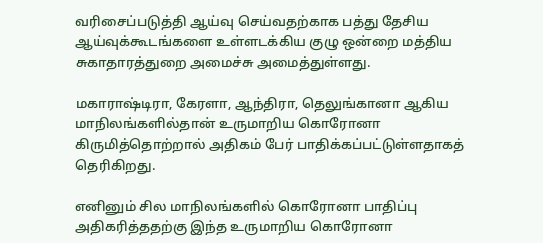வரிசைப்படுத்தி ஆய்வு செய்வதற்காக பத்து தேசிய ஆய்வுக்கூடங்களை உள்ளடக்கிய குழு ஒன்றை மத்திய சுகாதாரத்துறை அமைச்சு அமைத்துள்ளது.

மகாராஷ்டிரா, கேரளா, ஆந்திரா, தெலுங்கானா ஆகிய மாநிலங்களில்தான் உருமாறிய கொரோனா கிருமித்தொற்றால் அதிகம் பேர் பாதிக்கப்பட்டுள்ளதாகத் தெரிகிறது.

எனினும் சில மாநிலங்களில் கொரோனா பாதிப்பு அதிகரித்ததற்கு இந்த உருமாறிய கொரோனா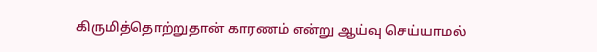கிருமித்தொற்றுதான் காரணம் என்று ஆய்வு செய்யாமல்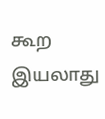கூற இயலாது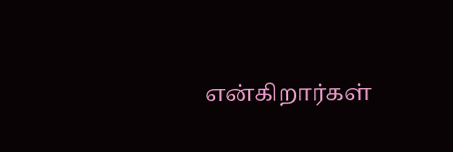என்கிறார்கள்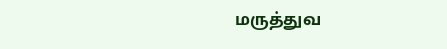மருத்துவ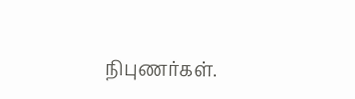நிபுணர்கள்.